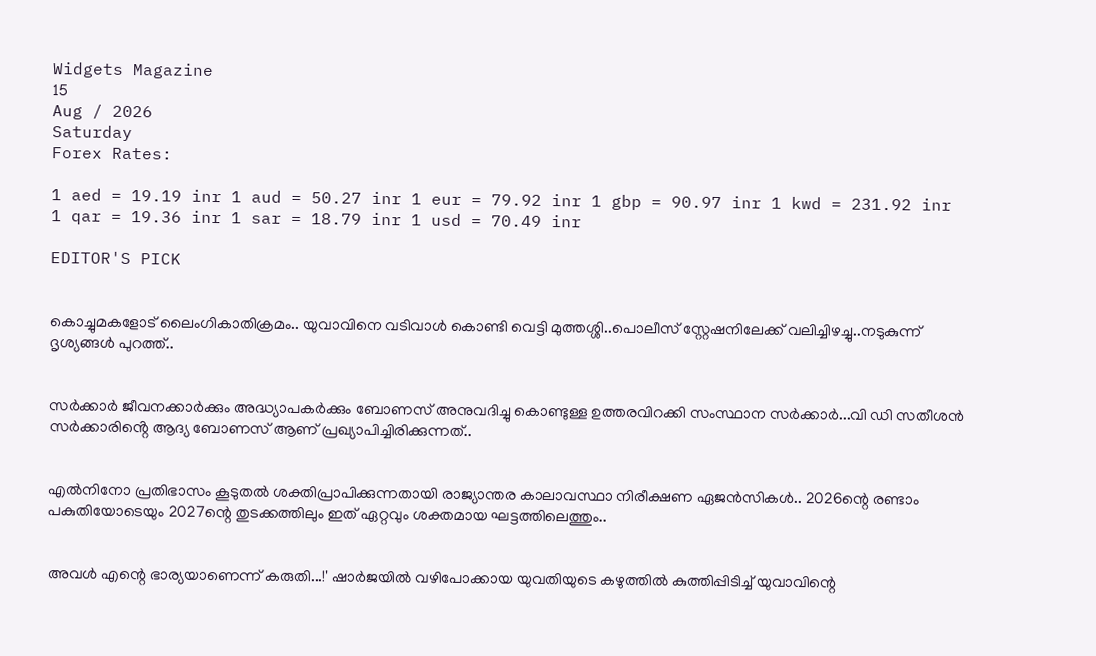Widgets Magazine
15
Aug / 2026
Saturday
Forex Rates:

1 aed = 19.19 inr 1 aud = 50.27 inr 1 eur = 79.92 inr 1 gbp = 90.97 inr 1 kwd = 231.92 inr 1 qar = 19.36 inr 1 sar = 18.79 inr 1 usd = 70.49 inr

EDITOR'S PICK


കൊച്ചുമകളോട് ലൈംഗികാതിക്രമം.. യുവാവിനെ വടിവാൾ കൊണ്ടി വെട്ടി മുത്തശ്ശി..പൊലീസ് സ്റ്റേഷനിലേക്ക് വലിച്ചിഴച്ചു..നടുകുന്ന് ദൃശ്യങ്ങൾ പുറത്ത്..


സർക്കാർ ജീവനക്കാർക്കും അദ്ധ്യാപകർക്കും ബോണസ് അനുവദിച്ചു കൊണ്ടുള്ള ഉത്തരവിറക്കി സംസ്ഥാന സർക്കാർ...വി ഡി സതീശന്‍ സര്‍ക്കാരിൻ്റെ ആദ്യ ബോണസ് ആണ് പ്രഖ്യാപിച്ചിരിക്കുന്നത്..


എൽനിനോ പ്രതിഭാസം കൂടുതൽ ശക്തിപ്രാപിക്കുന്നതായി രാജ്യാന്തര കാലാവസ്ഥാ നിരീക്ഷണ ഏജൻസികൾ.. 2026ന്റെ രണ്ടാം പകുതിയോടെയും 2027ന്റെ തുടക്കത്തിലും ഇത് ഏറ്റവും ശക്തമായ ഘട്ടത്തിലെത്തും..


അവൾ എന്റെ ഭാര്യയാണെന്ന് കരുതി...!' ഷാർജയിൽ വഴിപോക്കായ യുവതിയുടെ കഴുത്തിൽ കുത്തിപ്പിടിച്ച് യുവാവിന്റെ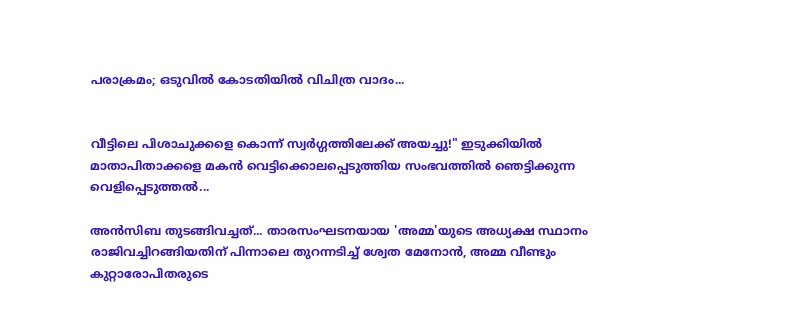പരാക്രമം; ഒടുവിൽ കോടതിയിൽ വിചിത്ര വാദം...


വീട്ടിലെ പിശാചുക്കളെ കൊന്ന് സ്വർഗ്ഗത്തിലേക്ക് അയച്ചു!" ഇടുക്കിയിൽ മാതാപിതാക്കളെ മകൻ വെട്ടിക്കൊലപ്പെടുത്തിയ സംഭവത്തിൽ ഞെട്ടിക്കുന്ന വെളിപ്പെടുത്തൽ...

അൻസിബ തുടങ്ങിവച്ചത്... താരസംഘടനയായ 'അമ്മ'യുടെ അധ്യക്ഷ സ്ഥാനം രാജിവച്ചിറങ്ങിയതിന് പിന്നാലെ തുറന്നടിച്ച് ശ്വേത മേനോൻ, അമ്മ വീണ്ടും കുറ്റാരോപിതരുടെ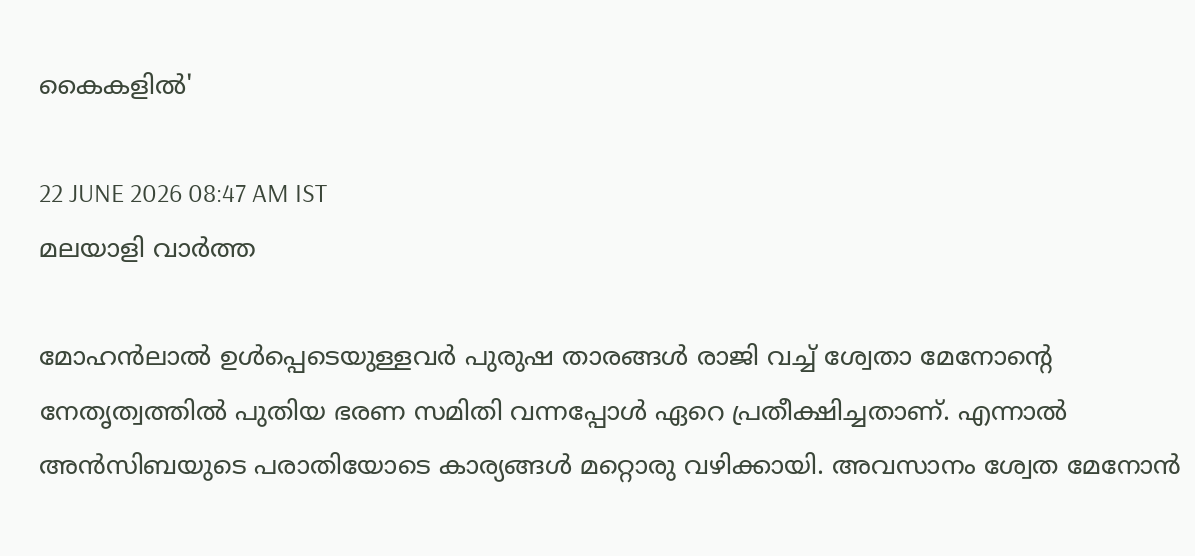കൈകളിൽ'

22 JUNE 2026 08:47 AM IST
മലയാളി വാര്‍ത്ത

മോഹൻലാൽ ഉൾപ്പെടെയുള്ളവർ പുരുഷ താരങ്ങൾ രാജി വച്ച് ശ്വേതാ മേനോന്റെ നേതൃത്വത്തിൽ പുതിയ ഭരണ സമിതി വന്നപ്പോൾ ഏറെ പ്രതീക്ഷിച്ചതാണ്. എന്നാൽ അൻസിബയുടെ പരാതിയോടെ കാര്യങ്ങൾ മറ്റൊരു വഴിക്കായി. അവസാനം ശ്വേത മേനോൻ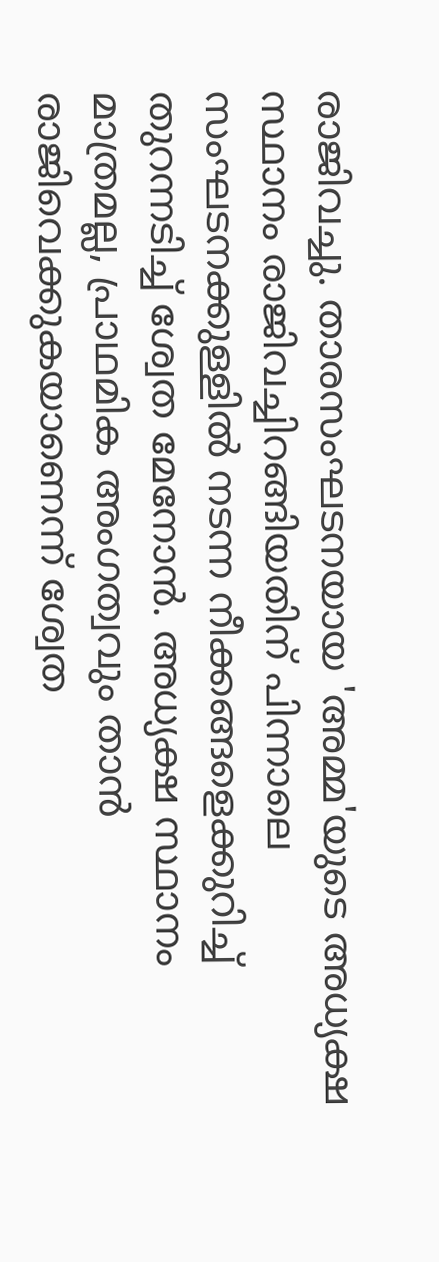രാജിവച്ചു. താരസംഘടനയായ 'അമ്മ'യുടെ അധ്യക്ഷ സ്ഥാനം രാജിവച്ചിറങ്ങിയതിന് പിന്നാലെ സംഘടനക്കുള്ളിൽ നടന്ന നീക്കങ്ങളെക്കുറിച്ച് തുറന്നടിച്ച് ശ്വേത മേനോൻ. അധ്യക്ഷ സ്ഥാനം മാത്രമല്ല, പ്രാഥമിക അംഗത്വവും താൻ രാജിവെക്കുകയാണെന്ന് ശ്വേത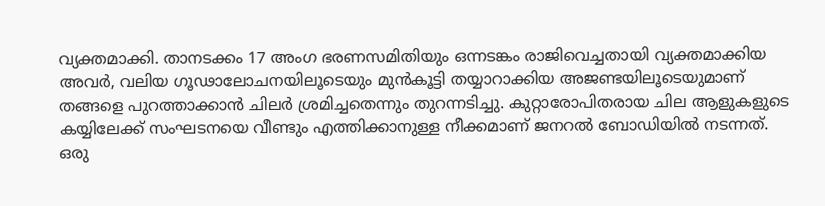വ്യക്തമാക്കി. താനടക്കം 17 അംഗ ഭരണസമിതിയും ഒന്നടങ്കം രാജിവെച്ചതായി വ്യക്തമാക്കിയ അവർ, വലിയ ഗൂഢാലോചനയിലൂടെയും മുൻകൂട്ടി തയ്യാറാക്കിയ അജണ്ടയിലൂടെയുമാണ് തങ്ങളെ പുറത്താക്കാൻ ചിലർ ശ്രമിച്ചതെന്നും തുറന്നടിച്ചു. കുറ്റാരോപിതരായ ചില ആളുകളുടെ കയ്യിലേക്ക് സംഘടനയെ വീണ്ടും എത്തിക്കാനുള്ള നീക്കമാണ് ജനറൽ ബോഡിയിൽ നടന്നത്. ഒരു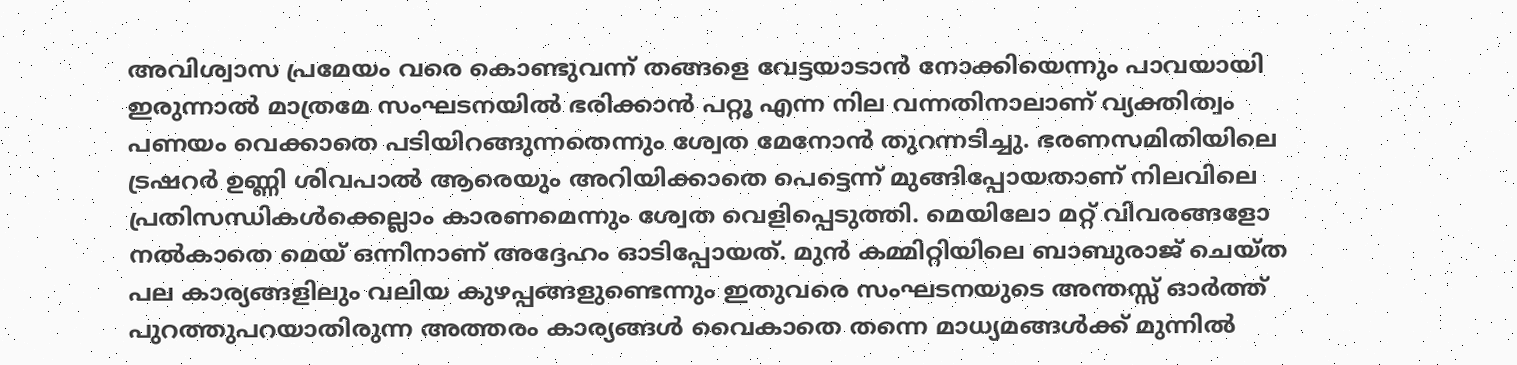അവിശ്വാസ പ്രമേയം വരെ കൊണ്ടുവന്ന് തങ്ങളെ വേട്ടയാടാൻ നോക്കിയെന്നും പാവയായി ഇരുന്നാൽ മാത്രമേ സംഘടനയിൽ ഭരിക്കാൻ പറ്റൂ എന്ന നില വന്നതിനാലാണ് വ്യക്തിത്വം പണയം വെക്കാതെ പടിയിറങ്ങുന്നതെന്നും ശ്വേത മേനോൻ തുറന്നടിച്ചു. ഭരണസമിതിയിലെ ട്രഷറർ ഉണ്ണി ശിവപാൽ ആരെയും അറിയിക്കാതെ പെട്ടെന്ന് മുങ്ങിപ്പോയതാണ് നിലവിലെ പ്രതിസന്ധികൾക്കെല്ലാം കാരണമെന്നും ശ്വേത വെളിപ്പെടുത്തി. മെയിലോ മറ്റ് വിവരങ്ങളോ നൽകാതെ മെയ് ഒന്നിനാണ് അദ്ദേഹം ഓടിപ്പോയത്. മുൻ കമ്മിറ്റിയിലെ ബാബുരാജ് ചെയ്ത പല കാര്യങ്ങളിലും വലിയ കുഴപ്പങ്ങളുണ്ടെന്നും ഇതുവരെ സംഘടനയുടെ അന്തസ്സ് ഓർത്ത് പുറത്തുപറയാതിരുന്ന അത്തരം കാര്യങ്ങൾ വൈകാതെ തന്നെ മാധ്യമങ്ങൾക്ക് മുന്നിൽ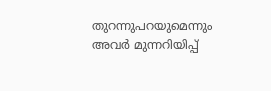തുറന്നുപറയുമെന്നും അവർ മുന്നറിയിപ്പ്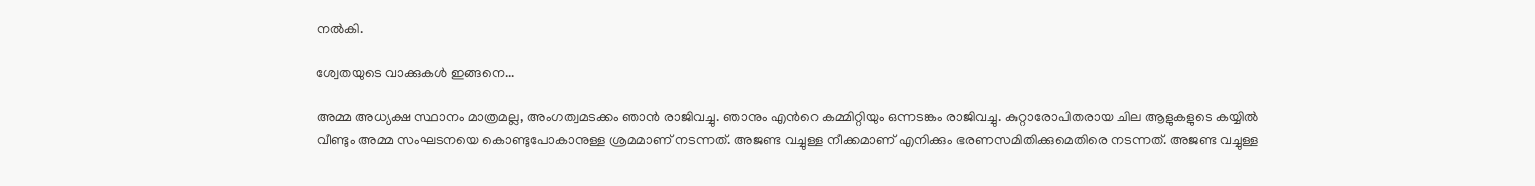നൽകി.

ശ്വേതയുടെ വാക്കുകൾ ഇങ്ങനെ...

അമ്മ അധ്യക്ഷ സ്ഥാനം മാത്രമല്ല, അംഗത്വമടക്കം ഞാൻ രാജിവച്ചു. ഞാനും എൻറെ കമ്മിറ്റിയും ഒന്നടങ്കം രാജിവച്ചു. കുറ്റാരോപിതരായ ചില ആളുകളുടെ കയ്യിൽ വീണ്ടും അമ്മ സംഘടനയെ കൊണ്ടുപോകാനുള്ള ശ്രമമാണ് നടന്നത്. അജണ്ട വച്ചുള്ള നീക്കമാണ് എനിക്കും ഭരണസമിതിക്കുമെതിരെ നടന്നത്. അജണ്ട വച്ചുള്ള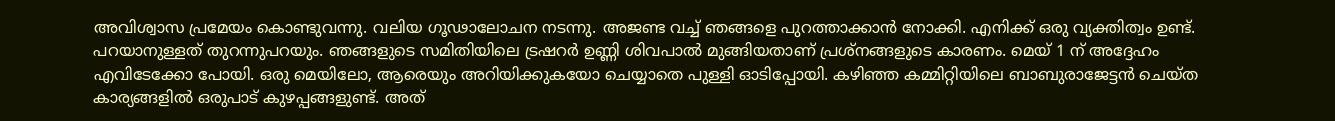അവിശ്വാസ പ്രമേയം കൊണ്ടുവന്നു. വലിയ ഗൂഢാലോചന നടന്നു. അജണ്ട വച്ച് ഞങ്ങളെ പുറത്താക്കാൻ നോക്കി. എനിക്ക് ഒരു വ്യക്തിത്വം ഉണ്ട്. പറയാനുള്ളത് തുറന്നുപറയും. ഞങ്ങളുടെ സമിതിയിലെ ട്രഷറർ ഉണ്ണി ശിവപാൽ മുങ്ങിയതാണ് പ്രശ്നങ്ങളുടെ കാരണം. മെയ് 1 ന് അദ്ദേഹം എവിടേക്കോ പോയി. ഒരു മെയിലോ, ആരെയും അറിയിക്കുകയോ ചെയ്യാതെ പുള്ളി ഓടിപ്പോയി. കഴിഞ്ഞ കമ്മിറ്റിയിലെ ബാബുരാജേട്ടൻ ചെയ്ത കാര്യങ്ങളിൽ ഒരുപാട് കുഴപ്പങ്ങളുണ്ട്. അത്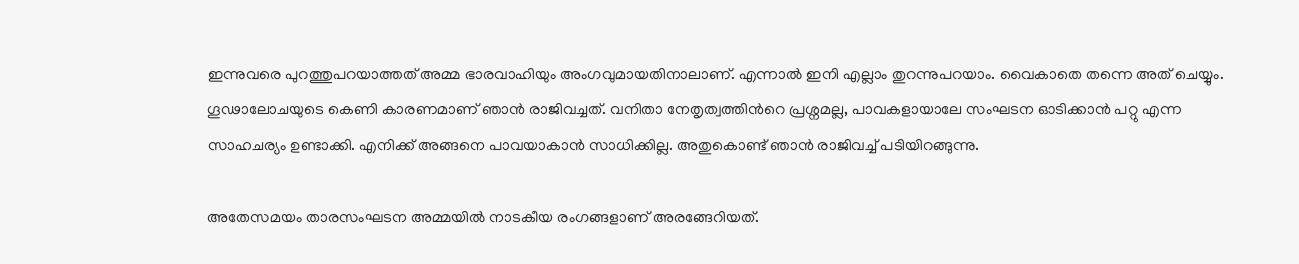ഇന്നുവരെ പുറത്തുപറയാത്തത് അമ്മ ഭാരവാഹിയും അംഗവുമായതിനാലാണ്. എന്നാൽ ഇനി എല്ലാം തുറന്നുപറയാം. വൈകാതെ തന്നെ അത് ചെയ്യും. ഗൂഢാലോചയുടെ കെണി കാരണമാണ് ഞാൻ രാജിവച്ചത്. വനിതാ നേതൃത്വത്തിൻറെ പ്രശ്നമല്ല, പാവകളായാലേ സംഘടന ഓടിക്കാൻ പറ്റു എന്ന സാഹചര്യം ഉണ്ടാക്കി. എനിക്ക് അങ്ങനെ പാവയാകാൻ സാധിക്കില്ല. അതുകൊണ്ട് ഞാൻ രാജിവച്ച് പടിയിറങ്ങുന്നു.

അതേസമയം താരസംഘടന അമ്മയിൽ നാടകീയ രംഗങ്ങളാണ് അരങ്ങേറിയത്.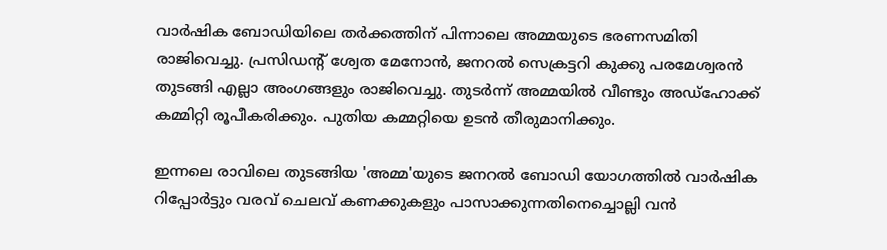വാർഷിക ബോഡിയിലെ തർക്കത്തിന് പിന്നാലെ അമ്മയുടെ ഭരണസമിതി രാജിവെച്ചു. പ്രസിഡൻ്റ് ശ്വേത മേനോൻ, ജനറൽ സെക്രട്ടറി കുക്കു പരമേശ്വരൻ തുടങ്ങി എല്ലാ അംഗങ്ങളും രാജിവെച്ചു. തുടർന്ന് അമ്മയിൽ വീണ്ടും അഡ്ഹോക്ക് കമ്മിറ്റി രൂപീകരിക്കും. പുതിയ കമ്മറ്റിയെ ഉടൻ തീരുമാനിക്കും.

ഇന്നലെ രാവിലെ തുടങ്ങിയ 'അമ്മ'യുടെ ജനറൽ ബോഡി യോഗത്തിൽ വാർഷിക റിപ്പോർട്ടും വരവ് ചെലവ് കണക്കുകളും പാസാക്കുന്നതിനെച്ചൊല്ലി വൻ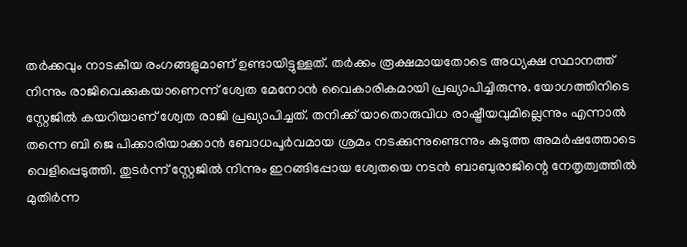തർക്കവും നാടകീയ രംഗങ്ങളുമാണ് ഉണ്ടായിട്ടുള്ളത്. തർക്കം രൂക്ഷമായതോടെ അധ്യക്ഷ സ്ഥാനത്ത് നിന്നും രാജിവെക്കുകയാണെന്ന് ശ്വേത മേനോൻ വൈകാരികമായി പ്രഖ്യാപിച്ചിരുന്നു. യോഗത്തിനിടെ സ്റ്റേജിൽ കയറിയാണ് ശ്വേത രാജി പ്രഖ്യാപിച്ചത്. തനിക്ക് യാതൊരുവിധ രാഷ്ട്രീയവുമില്ലെന്നും എന്നാൽ തന്നെ ബി ജെ പിക്കാരിയാക്കാൻ ബോധപൂർവമായ ശ്രമം നടക്കുന്നുണ്ടെന്നും കടുത്ത അമർഷത്തോടെ വെളിപ്പെടുത്തി. തുടർന്ന് സ്റ്റേജിൽ നിന്നും ഇറങ്ങിപ്പോയ ശ്വേതയെ നടൻ ബാബുരാജിന്റെ നേതൃത്വത്തിൽ മുതിർന്ന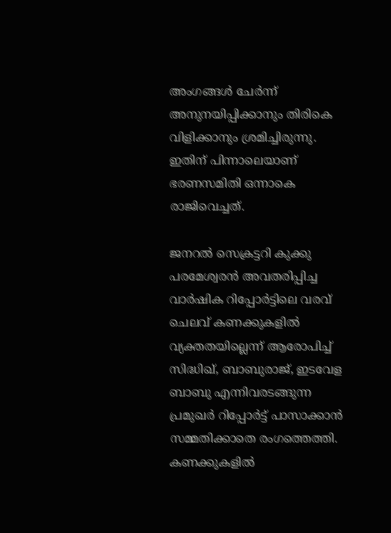അംഗങ്ങൾ ചേർന്ന് അനുനയിപ്പിക്കാനും തിരികെ വിളിക്കാനും ശ്രമിച്ചിരുന്നു. ഇതിന് പിന്നാലെയാണ് ഭരണസമിതി ഒന്നാകെ രാജിവെച്ചത്.

ജനറൽ സെക്രട്ടറി കുക്കു പരമേശ്വരൻ അവതരിപ്പിച്ച വാർഷിക റിപ്പോർട്ടിലെ വരവ് ചെലവ് കണക്കുകളിൽ വ്യക്തതയില്ലെന്ന് ആരോപിച്ച് സിദ്ധിഖ്, ബാബുരാജ്, ഇടവേള ബാബു എന്നിവരടങ്ങുന്ന പ്രമുഖർ റിപ്പോർട്ട് പാസാക്കാൻ സമ്മതിക്കാതെ രംഗത്തെത്തി. കണക്കുകളിൽ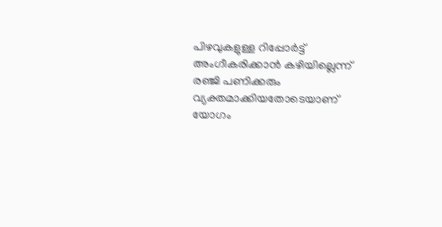പിഴവുകളുള്ള റിപ്പോർട്ട് അംഗീകരിക്കാൻ കഴിയില്ലെന്ന് രഞ്ജി പണിക്കരും വ്യക്തമാക്കിയതോടെയാണ് യോഗം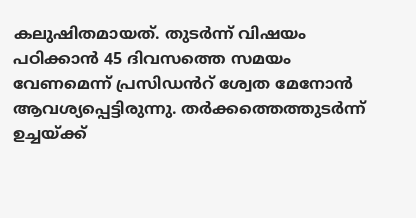കലുഷിതമായത്. തുടർന്ന് വിഷയം പഠിക്കാൻ 45 ദിവസത്തെ സമയം വേണമെന്ന് പ്രസിഡൻറ് ശ്വേത മേനോൻ ആവശ്യപ്പെട്ടിരുന്നു. തർക്കത്തെത്തുടർന്ന് ഉച്ചയ്ക്ക്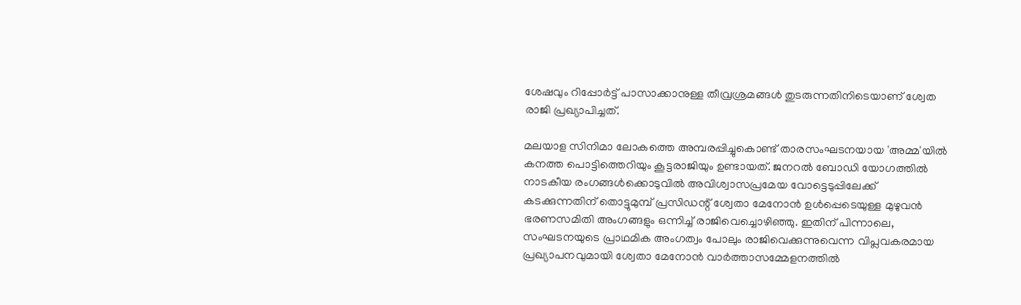ശേഷവും റിപ്പോർട്ട് പാസാക്കാനുള്ള തീവ്രശ്രമങ്ങൾ തുടരുന്നതിനിടെയാണ് ശ്വേത രാജി പ്രഖ്യാപിച്ചത്.

മലയാള സിനിമാ ലോകത്തെ അമ്പരപ്പിച്ചുകൊണ്ട് താരസംഘടനയായ 'അമ്മ'യിൽ കനത്ത പൊട്ടിത്തെറിയും കൂട്ടരാജിയും ഉണ്ടായത്. ജനറൽ ബോഡി യോഗത്തിൽ നാടകീയ രംഗങ്ങൾക്കൊടുവിൽ അവിശ്വാസപ്രമേയ വോട്ടെടുപ്പിലേക്ക് കടക്കുന്നതിന് തൊട്ടുമുമ്പ് പ്രസിഡന്റ് ശ്വേതാ മേനോൻ ഉൾപ്പെടെയുള്ള മുഴുവൻ ഭരണസമിതി അംഗങ്ങളും ഒന്നിച്ച് രാജിവെച്ചൊഴിഞ്ഞു. ഇതിന് പിന്നാലെ, സംഘടനയുടെ പ്രാഥമിക അംഗത്വം പോലും രാജിവെക്കുന്നുവെന്ന വിപ്ലവകരമായ പ്രഖ്യാപനവുമായി ശ്വേതാ മേനോൻ വാർത്താസമ്മേളനത്തിൽ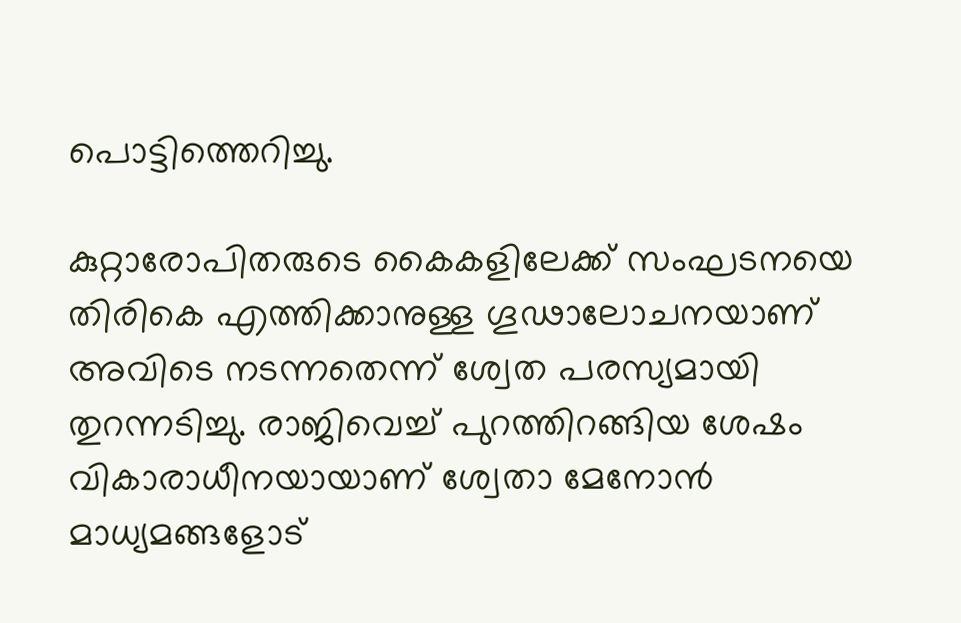പൊട്ടിത്തെറിച്ചു.

കുറ്റാരോപിതരുടെ കൈകളിലേക്ക് സംഘടനയെ തിരികെ എത്തിക്കാനുള്ള ഗൂഢാലോചനയാണ് അവിടെ നടന്നതെന്ന് ശ്വേത പരസ്യമായി തുറന്നടിച്ചു. രാജിവെച്ച് പുറത്തിറങ്ങിയ ശേഷം വികാരാധീനയായാണ് ശ്വേതാ മേനോൻ മാധ്യമങ്ങളോട്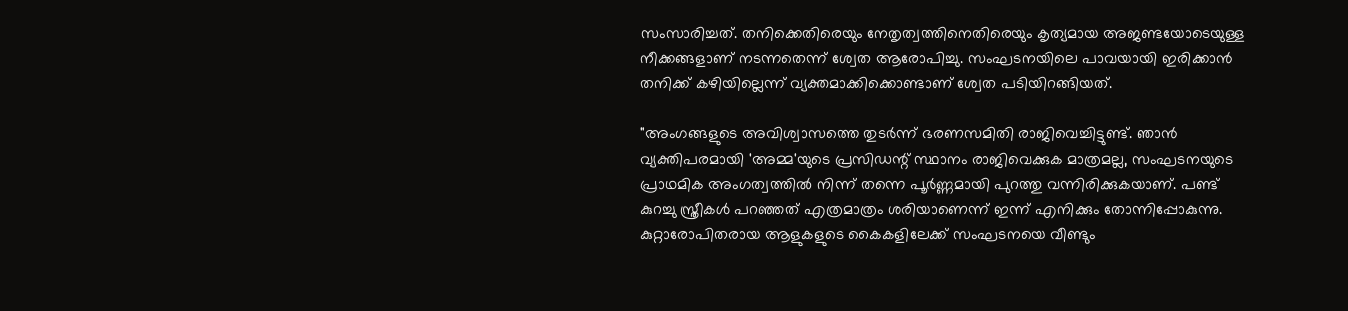സംസാരിച്ചത്. തനിക്കെതിരെയും നേതൃത്വത്തിനെതിരെയും കൃത്യമായ അജണ്ടയോടെയുള്ള നീക്കങ്ങളാണ് നടന്നതെന്ന് ശ്വേത ആരോപിച്ചു. സംഘടനയിലെ പാവയായി ഇരിക്കാൻ തനിക്ക് കഴിയില്ലെന്ന് വ്യക്തമാക്കിക്കൊണ്ടാണ് ശ്വേത പടിയിറങ്ങിയത്.

"അംഗങ്ങളുടെ അവിശ്വാസത്തെ തുടർന്ന് ഭരണസമിതി രാജിവെച്ചിട്ടുണ്ട്. ഞാൻ വ്യക്തിപരമായി 'അമ്മ'യുടെ പ്രസിഡന്റ് സ്ഥാനം രാജിവെക്കുക മാത്രമല്ല, സംഘടനയുടെ പ്രാഥമിക അംഗത്വത്തിൽ നിന്ന് തന്നെ പൂർണ്ണമായി പുറത്തു വന്നിരിക്കുകയാണ്. പണ്ട് കുറച്ചു സ്ത്രീകൾ പറഞ്ഞത് എത്രമാത്രം ശരിയാണെന്ന് ഇന്ന് എനിക്കും തോന്നിപ്പോകുന്നു. കുറ്റാരോപിതരായ ആളുകളുടെ കൈകളിലേക്ക് സംഘടനയെ വീണ്ടും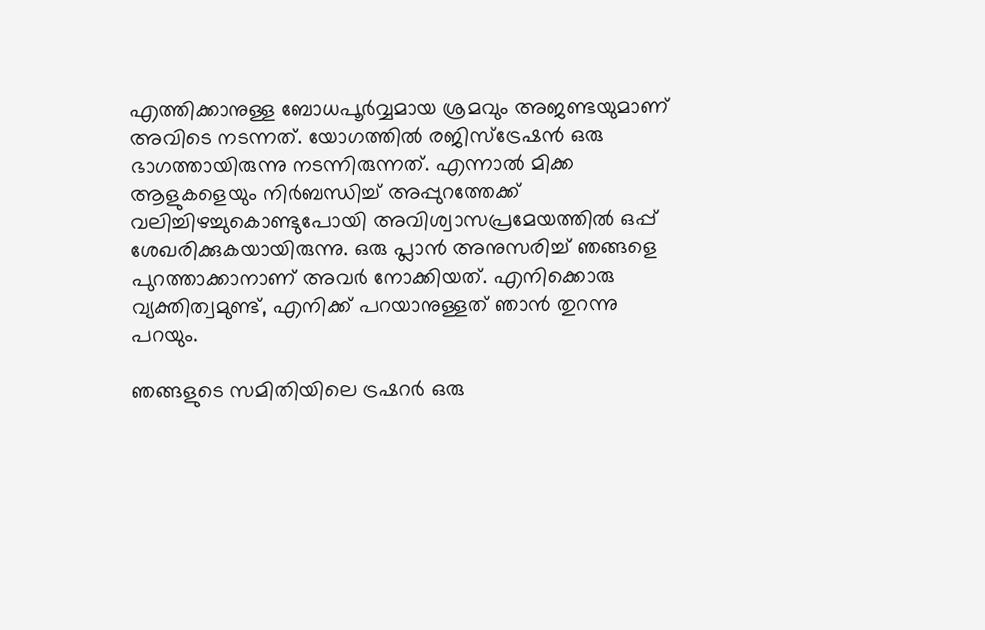എത്തിക്കാനുള്ള ബോധപൂർവ്വമായ ശ്രമവും അജണ്ടയുമാണ് അവിടെ നടന്നത്. യോഗത്തിൽ രജിസ്ട്രേഷൻ ഒരു ഭാഗത്തായിരുന്നു നടന്നിരുന്നത്. എന്നാൽ മിക്ക ആളുകളെയും നിർബന്ധിച്ച് അപ്പുറത്തേക്ക് വലിച്ചിഴച്ചുകൊണ്ടുപോയി അവിശ്വാസപ്രമേയത്തിൽ ഒപ്പ് ശേഖരിക്കുകയായിരുന്നു. ഒരു പ്ലാൻ അനുസരിച്ച് ഞങ്ങളെ പുറത്താക്കാനാണ് അവർ നോക്കിയത്. എനിക്കൊരു വ്യക്തിത്വമുണ്ട്, എനിക്ക് പറയാനുള്ളത് ഞാൻ തുറന്നു പറയും.

ഞങ്ങളുടെ സമിതിയിലെ ട്രഷറർ ഒരു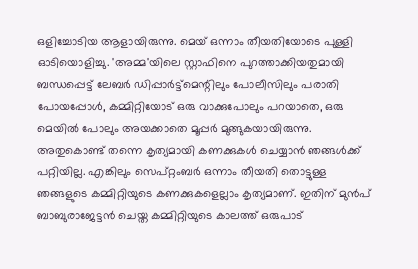ഒളിച്ചോടിയ ആളായിരുന്നു. മെയ് ഒന്നാം തീയതിയോടെ പുള്ളി ഓടിയൊളിച്ചു. 'അമ്മ'യിലെ സ്റ്റാഫിനെ പുറത്താക്കിയതുമായി ബന്ധപ്പെട്ട് ലേബർ ഡിപ്പാർട്ട്മെന്റിലും പോലീസിലും പരാതി പോയപ്പോൾ, കമ്മിറ്റിയോട് ഒരു വാക്കുപോലും പറയാതെ, ഒരു മെയിൽ പോലും അയക്കാതെ മൂപ്പർ മുങ്ങുകയായിരുന്നു. അതുകൊണ്ട് തന്നെ കൃത്യമായി കണക്കുകൾ ചെയ്യാൻ ഞങ്ങൾക്ക് പറ്റിയില്ല. എങ്കിലും സെപ്റ്റംബർ ഒന്നാം തീയതി തൊട്ടുള്ള ഞങ്ങളുടെ കമ്മിറ്റിയുടെ കണക്കുകളെല്ലാം കൃത്യമാണ്. ഇതിന് മുൻപ് ബാബുരാജേട്ടൻ ചെയ്ത കമ്മിറ്റിയുടെ കാലത്ത് ഒരുപാട്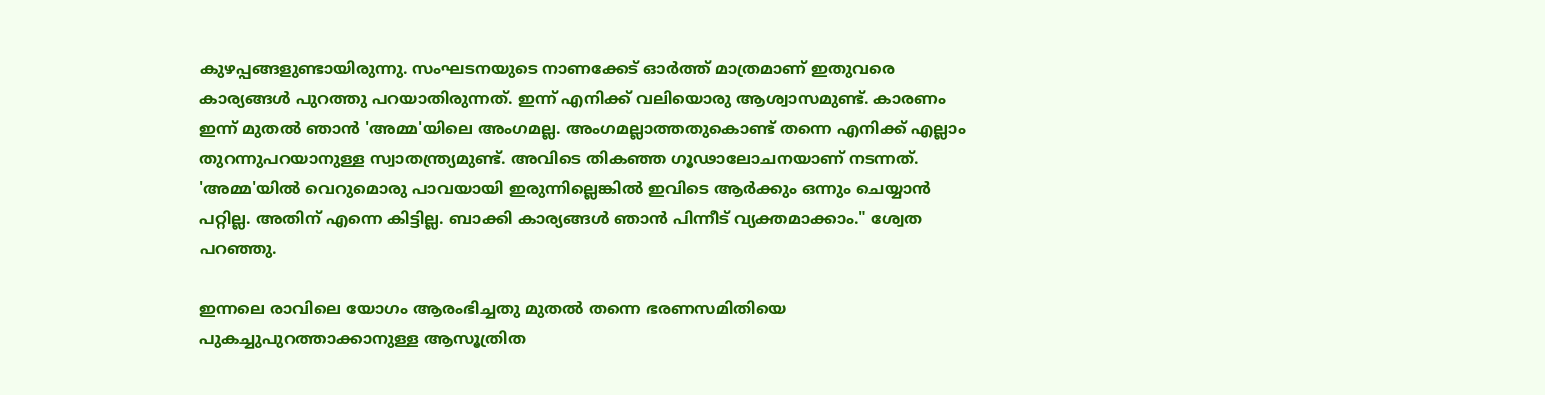കുഴപ്പങ്ങളുണ്ടായിരുന്നു. സംഘടനയുടെ നാണക്കേട് ഓർത്ത് മാത്രമാണ് ഇതുവരെ കാര്യങ്ങൾ പുറത്തു പറയാതിരുന്നത്. ഇന്ന് എനിക്ക് വലിയൊരു ആശ്വാസമുണ്ട്. കാരണം ഇന്ന് മുതൽ ഞാൻ 'അമ്മ'യിലെ അംഗമല്ല. അംഗമല്ലാത്തതുകൊണ്ട് തന്നെ എനിക്ക് എല്ലാം തുറന്നുപറയാനുള്ള സ്വാതന്ത്ര്യമുണ്ട്. അവിടെ തികഞ്ഞ ഗൂഢാലോചനയാണ് നടന്നത്. 'അമ്മ'യിൽ വെറുമൊരു പാവയായി ഇരുന്നില്ലെങ്കിൽ ഇവിടെ ആർക്കും ഒന്നും ചെയ്യാൻ പറ്റില്ല. അതിന് എന്നെ കിട്ടില്ല. ബാക്കി കാര്യങ്ങൾ ഞാൻ പിന്നീട് വ്യക്തമാക്കാം." ശ്വേത പറഞ്ഞു.

ഇന്നലെ രാവിലെ യോഗം ആരംഭിച്ചതു മുതൽ തന്നെ ഭരണസമിതിയെ പുകച്ചുപുറത്താക്കാനുള്ള ആസൂത്രിത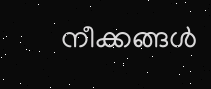നീക്കങ്ങൾ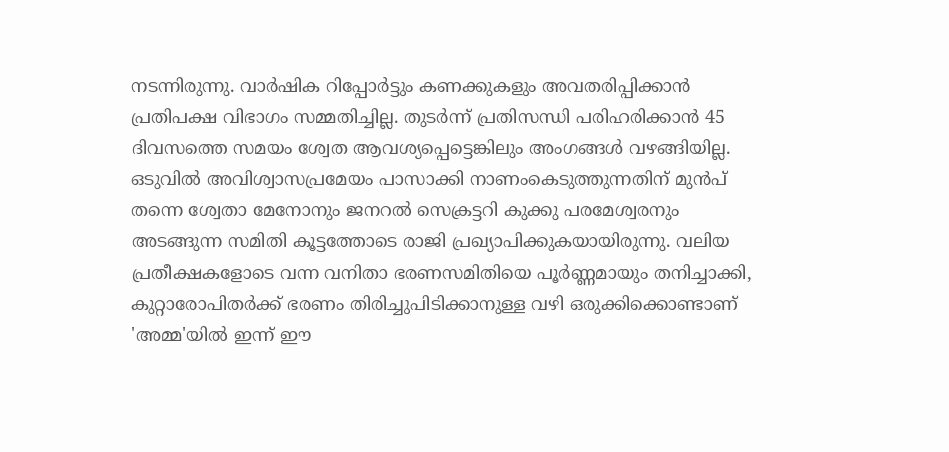നടന്നിരുന്നു. വാർഷിക റിപ്പോർട്ടും കണക്കുകളും അവതരിപ്പിക്കാൻ പ്രതിപക്ഷ വിഭാഗം സമ്മതിച്ചില്ല. തുടർന്ന് പ്രതിസന്ധി പരിഹരിക്കാൻ 45 ദിവസത്തെ സമയം ശ്വേത ആവശ്യപ്പെട്ടെങ്കിലും അംഗങ്ങൾ വഴങ്ങിയില്ല. ഒടുവിൽ അവിശ്വാസപ്രമേയം പാസാക്കി നാണംകെടുത്തുന്നതിന് മുൻപ് തന്നെ ശ്വേതാ മേനോനും ജനറൽ സെക്രട്ടറി കുക്കു പരമേശ്വരനും അടങ്ങുന്ന സമിതി കൂട്ടത്തോടെ രാജി പ്രഖ്യാപിക്കുകയായിരുന്നു. വലിയ പ്രതീക്ഷകളോടെ വന്ന വനിതാ ഭരണസമിതിയെ പൂർണ്ണമായും തനിച്ചാക്കി, കുറ്റാരോപിതർക്ക് ഭരണം തിരിച്ചുപിടിക്കാനുള്ള വഴി ഒരുക്കിക്കൊണ്ടാണ് 'അമ്മ'യിൽ ഇന്ന് ഈ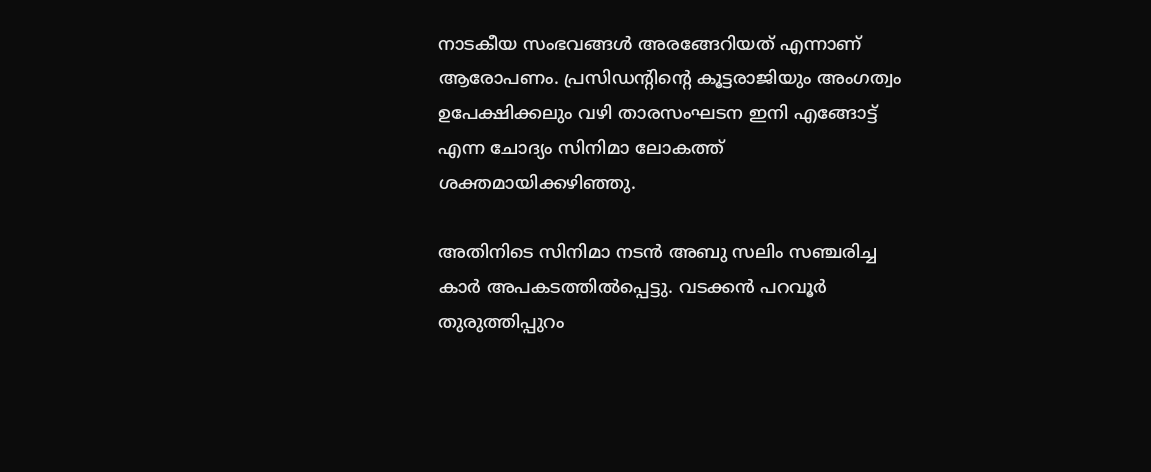നാടകീയ സംഭവങ്ങൾ അരങ്ങേറിയത് എന്നാണ് ആരോപണം. പ്രസിഡന്റിന്റെ കൂട്ടരാജിയും അംഗത്വം ഉപേക്ഷിക്കലും വഴി താരസംഘടന ഇനി എങ്ങോട്ട് എന്ന ചോദ്യം സിനിമാ ലോകത്ത് ശക്തമായിക്കഴിഞ്ഞു.

അതിനിടെ സിനിമാ നടൻ അബു സലിം സഞ്ചരിച്ച കാർ അപകടത്തിൽപ്പെട്ടു. വടക്കൻ പറവൂർ തുരുത്തിപ്പുറം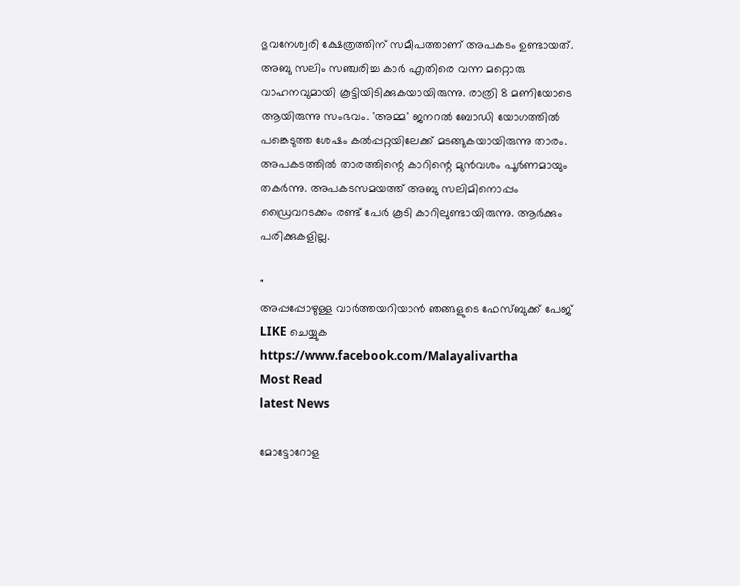ഭുവനേശ്വരി ക്ഷേത്രത്തിന് സമീപത്താണ് അപകടം ഉണ്ടായത്. അബു സലിം സഞ്ചരിച്ച കാർ എതിരെ വന്ന മറ്റൊരു വാഹനവുമായി കൂട്ടിയിടിക്കുകയായിരുന്നു. രാത്രി 8 മണിയോടെ ആയിരുന്നു സംഭവം. 'അമ്മ' ജനറൽ ബോഡി യോഗത്തിൽ പങ്കെടുത്ത ശേഷം കൽപ്പറ്റയിലേക്ക് മടങ്ങുകയായിരുന്നു താരം. അപകടത്തിൽ താരത്തിന്റെ കാറിന്റെ മുൻവശം പൂർണമായും തകർന്നു. അപകടസമയത്ത് അബു സലിമിനൊപ്പം ഡ്രൈവറടക്കം രണ്ട് പേർ കൂടി കാറിലുണ്ടായിരുന്നു. ആർക്കും പരിക്കുകളില്ല.

"
അപ്പപ്പോഴുള്ള വാര്‍ത്തയറിയാന്‍ ഞങ്ങളുടെ ഫേസ്‌ബുക്ക്‌ പേജ് LIKE ചെയ്യുക
https://www.facebook.com/Malayalivartha
Most Read
latest News

മോട്ടോറോള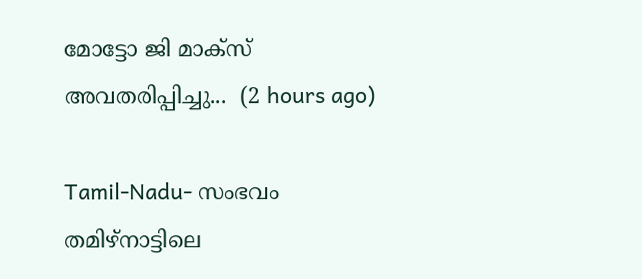മോട്ടോ ജി മാക്‌സ് അവതരിപ്പിച്ചു...  (2 hours ago)

Tamil-Nadu- സംഭവം തമിഴ്നാട്ടിലെ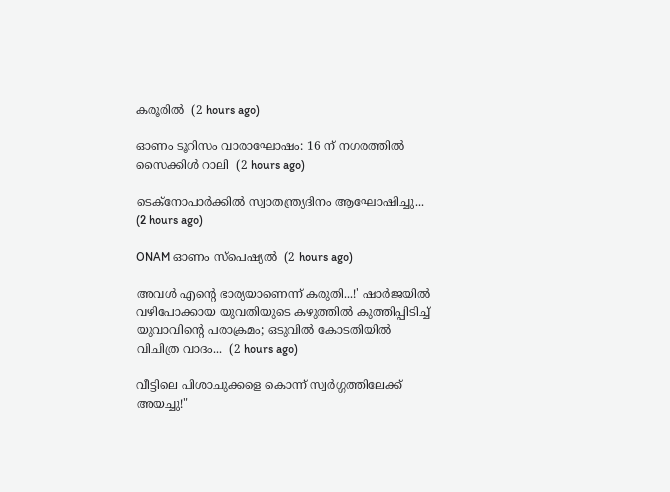കരൂരിൽ  (2 hours ago)

ഓണം ടൂറിസം വാരാഘോഷം: 16 ന് നഗരത്തില്‍ സൈക്കിള്‍ റാലി  (2 hours ago)

ടെക്നോപാര്‍ക്കില്‍ സ്വാതന്ത്ര്യദിനം ആഘോഷിച്ചു...  (2 hours ago)

ONAM ഓണം സ്പെഷ്യൽ  (2 hours ago)

അവൾ എന്റെ ഭാര്യയാണെന്ന് കരുതി...!' ഷാർജയിൽ വഴിപോക്കായ യുവതിയുടെ കഴുത്തിൽ കുത്തിപ്പിടിച്ച് യുവാവിന്റെ പരാക്രമം; ഒടുവിൽ കോടതിയിൽ വിചിത്ര വാദം...  (2 hours ago)

വീട്ടിലെ പിശാചുക്കളെ കൊന്ന് സ്വർഗ്ഗത്തിലേക്ക് അയച്ചു!"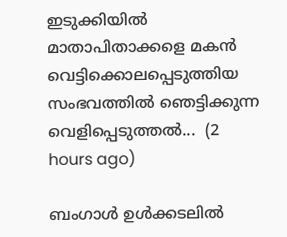ഇടുക്കിയിൽ മാതാപിതാക്കളെ മകൻ വെട്ടിക്കൊലപ്പെടുത്തിയ സംഭവത്തിൽ ഞെട്ടിക്കുന്ന വെളിപ്പെടുത്തൽ...  (2 hours ago)

ബംഗാൾ ഉൾക്കടലിൽ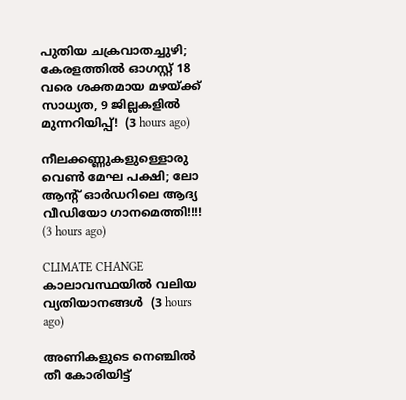പുതിയ ചക്രവാതച്ചുഴി; കേരളത്തിൽ ഓഗസ്റ്റ് 18 വരെ ശക്തമായ മഴയ്ക്ക് സാധ്യത, 9 ജില്ലകളിൽ മുന്നറിയിപ്പ്!  (3 hours ago)

നീലക്കണ്ണുകളുള്ളൊരു വെൺ മേഘ പക്ഷി; ലോ ആന്റ് ഓർഡറിലെ ആദ്യ വീഡിയോ ഗാനമെത്തി!!!!  (3 hours ago)

CLIMATE CHANGE കാലാവസ്ഥയിൽ വലിയ വ്യതിയാനങ്ങൾ  (3 hours ago)

അണികളുടെ നെഞ്ചിൽ തീ കോരിയിട്ട്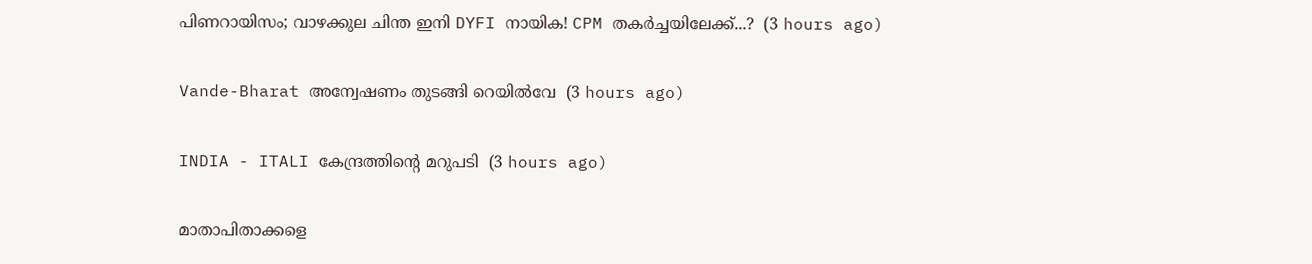പിണറായിസം; വാഴക്കുല ചിന്ത ഇനി DYFI നായിക! CPM തകർച്ചയിലേക്ക്...?  (3 hours ago)

Vande-Bharat അന്വേഷണം തുടങ്ങി റെയില്‍വേ  (3 hours ago)

INDIA - ITALI കേന്ദ്രത്തിന്റെ മറുപടി  (3 hours ago)

മാതാപിതാക്കളെ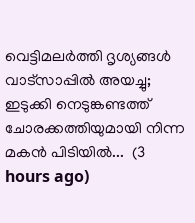വെട്ടിമലർത്തി ദൃശ്യങ്ങൾ വാട്സാപ്പിൽ അയച്ചു; ഇടുക്കി നെടുങ്കണ്ടത്ത് ചോരക്കത്തിയുമായി നിന്ന മകൻ പിടിയിൽ...  (3 hours ago)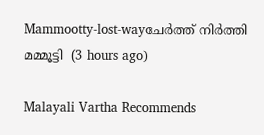Mammootty-lost-wayചേർത്ത് നിർത്തി മമ്മൂട്ടി  (3 hours ago)

Malayali Vartha Recommends